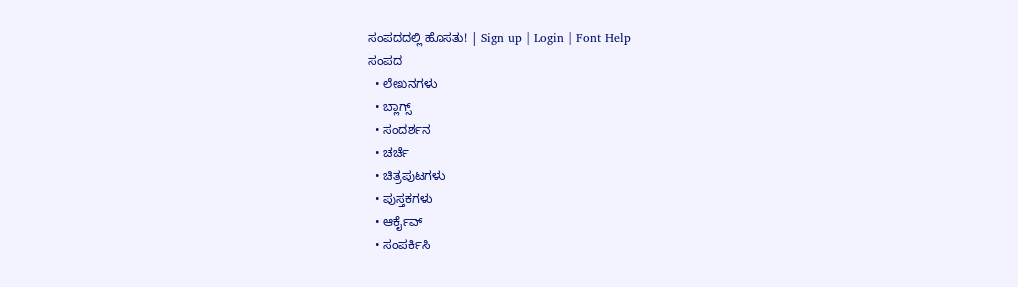ಸಂಪದದಲ್ಲಿ ಹೊಸತು! | Sign up | Login | Font Help
ಸಂಪದ
  • ಲೇಖನಗಳು
  • ಬ್ಲಾಗ್ಸ್
  • ಸಂದರ್ಶನ
  • ಚರ್ಚೆ
  • ಚಿತ್ರಪುಟಗಳು
  • ಪುಸ್ತಕಗಳು
  • ಆರ್ಕೈವ್
  • ಸಂಪರ್ಕಿಸಿ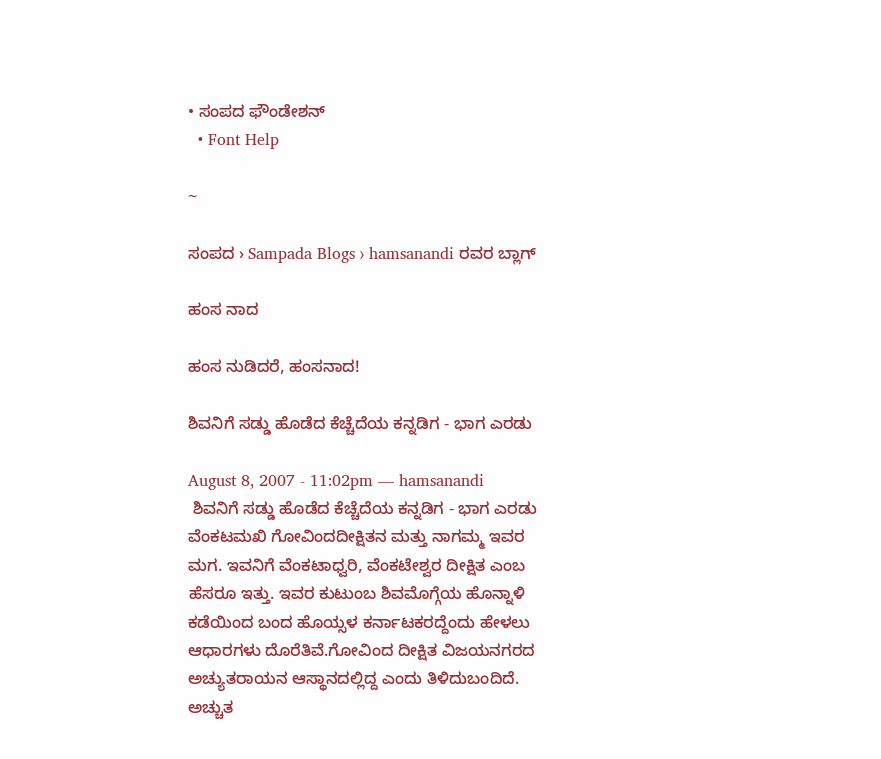• ಸಂಪದ ಫೌಂಡೇಶನ್
  • Font Help

~

ಸಂಪದ › Sampada Blogs › hamsanandi ರವರ ಬ್ಲಾಗ್

ಹಂಸ ನಾದ

ಹಂಸ ನುಡಿದರೆ, ಹಂಸನಾದ!

ಶಿವನಿಗೆ ಸಡ್ಡು ಹೊಡೆದ ಕೆಚ್ಚೆದೆಯ ಕನ್ನಡಿಗ - ಭಾಗ ಎರಡು

August 8, 2007 - 11:02pm — hamsanandi
 ಶಿವನಿಗೆ ಸಡ್ಡು ಹೊಡೆದ ಕೆಚ್ಚೆದೆಯ ಕನ್ನಡಿಗ - ಭಾಗ ಎರಡು
ವೆಂಕಟಮಖಿ ಗೋವಿಂದದೀಕ್ಷಿತನ ಮತ್ತು ನಾಗಮ್ಮ ಇವರ ಮಗ. ಇವನಿಗೆ ವೆಂಕಟಾಧ್ವರಿ, ವೆಂಕಟೇಶ್ವರ ದೀಕ್ಷಿತ ಎಂಬ ಹೆಸರೂ ಇತ್ತು. ಇವರ ಕುಟುಂಬ ಶಿವಮೊಗ್ಗೆಯ ಹೊನ್ನಾಳಿ ಕಡೆಯಿಂದ ಬಂದ ಹೊಯ್ಸಳ ಕರ್ನಾಟಕರದ್ದೆಂದು ಹೇಳಲು ಆಧಾರಗಳು ದೊರೆತಿವೆ.ಗೋವಿಂದ ದೀಕ್ಷಿತ ವಿಜಯನಗರದ ಅಚ್ಯುತರಾಯನ ಆಸ್ಥಾನದಲ್ಲಿದ್ದ ಎಂದು ತಿಳಿದುಬಂದಿದೆ. ಅಚ್ಚುತ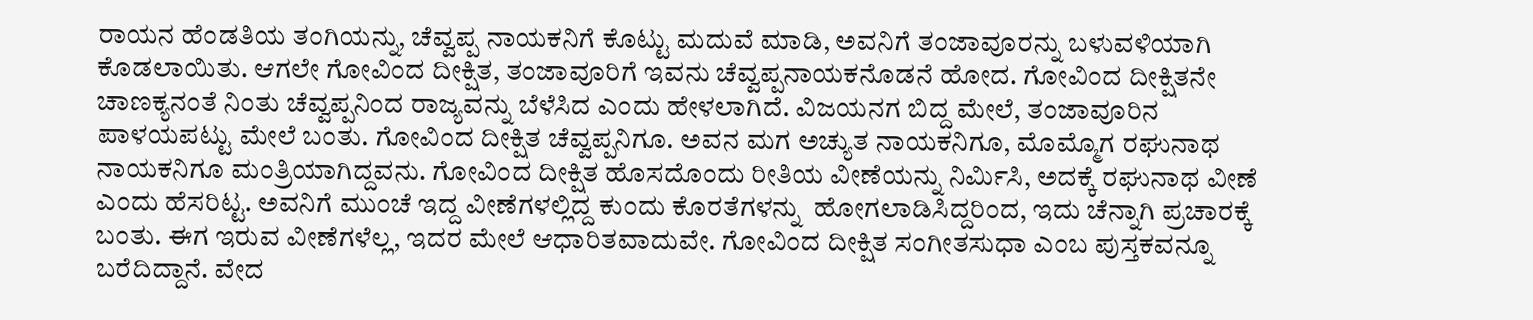ರಾಯನ ಹೆಂಡತಿಯ ತಂಗಿಯನ್ನು, ಚೆವ್ವಪ್ಪ ನಾಯಕನಿಗೆ ಕೊಟ್ಟು ಮದುವೆ ಮಾಡಿ, ಅವನಿಗೆ ತಂಜಾವೂರನ್ನು ಬಳುವಳಿಯಾಗಿ ಕೊಡಲಾಯಿತು. ಆಗಲೇ ಗೋವಿಂದ ದೀಕ್ಷಿತ, ತಂಜಾವೂರಿಗೆ ಇವನು ಚೆವ್ವಪ್ಪನಾಯಕನೊಡನೆ ಹೋದ. ಗೋವಿಂದ ದೀಕ್ಷಿತನೇ ಚಾಣಕ್ಯನಂತೆ ನಿಂತು ಚೆವ್ವಪ್ಪನಿಂದ ರಾಜ್ಯವನ್ನು ಬೆಳೆಸಿದ ಎಂದು ಹೇಳಲಾಗಿದೆ. ವಿಜಯನಗ ಬಿದ್ದ ಮೇಲೆ, ತಂಜಾವೂರಿನ ಪಾಳಯಪಟ್ಟು ಮೇಲೆ ಬಂತು. ಗೋವಿಂದ ದೀಕ್ಷಿತ ಚೆವ್ವಪ್ಪನಿಗೂ. ಅವನ ಮಗ ಅಚ್ಯುತ ನಾಯಕನಿಗೂ, ಮೊಮ್ಮೊಗ ರಘುನಾಥ ನಾಯಕನಿಗೂ ಮಂತ್ರಿಯಾಗಿದ್ದವನು. ಗೋವಿಂದ ದೀಕ್ಷಿತ ಹೊಸದೊಂದು ರೀತಿಯ ವೀಣೆಯನ್ನು ನಿರ್ಮಿಸಿ, ಅದಕ್ಕೆ ರಘುನಾಥ ವೀಣೆ ಎಂದು ಹೆಸರಿಟ್ಟ. ಅವನಿಗೆ ಮುಂಚೆ ಇದ್ದ ವೀಣೆಗಳಲ್ಲಿದ್ದ ಕುಂದು ಕೊರತೆಗಳನ್ನು  ಹೋಗಲಾಡಿಸಿದ್ದರಿಂದ, ಇದು ಚೆನ್ನಾಗಿ ಪ್ರಚಾರಕ್ಕೆ ಬಂತು. ಈಗ ಇರುವ ವೀಣೆಗಳೆಲ್ಲ, ಇದರ ಮೇಲೆ ಆಧಾರಿತವಾದುವೇ. ಗೋವಿಂದ ದೀಕ್ಷಿತ ಸಂಗೀತಸುಧಾ ಎಂಬ ಪುಸ್ತಕವನ್ನೂ ಬರೆದಿದ್ದಾನೆ. ವೇದ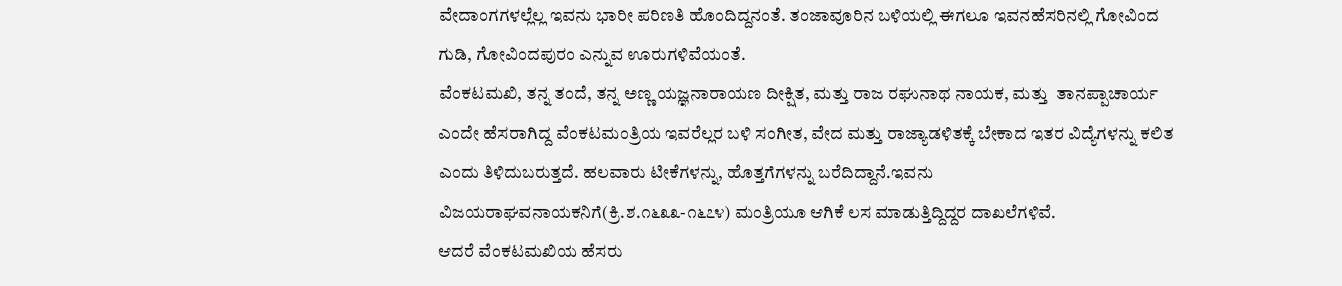ವೇದಾಂಗಗಳಲ್ಲೆಲ್ಲ ಇವನು ಭಾರೀ ಪರಿಣತಿ ಹೊಂದಿದ್ದನಂತೆ. ತಂಜಾವೂರಿನ ಬಳಿಯಲ್ಲಿ ಈಗಲೂ ಇವನಹೆಸರಿನಲ್ಲಿ ಗೋವಿಂದ ಗುಡಿ, ಗೋವಿಂದಪುರಂ ಎನ್ನುವ ಊರುಗಳಿವೆಯಂತೆ.
ವೆಂಕಟಮಖಿ, ತನ್ನ ತಂದೆ, ತನ್ನ ಅಣ್ಣ ಯಜ್ಞನಾರಾಯಣ ದೀಕ್ಷಿತ, ಮತ್ತು ರಾಜ ರಘುನಾಥ ನಾಯಕ, ಮತ್ತು  ತಾನಪ್ಪಾಚಾರ್ಯ ಎಂದೇ ಹೆಸರಾಗಿದ್ದ ವೆಂಕಟಮಂತ್ರಿಯ ಇವರೆಲ್ಲರ ಬಳಿ ಸಂಗೀತ, ವೇದ ಮತ್ತು ರಾಜ್ಯಾಡಳಿತಕ್ಕೆ ಬೇಕಾದ ಇತರ ವಿದ್ಯೆಗಳನ್ನು ಕಲಿತ ಎಂದು ತಿಳಿದುಬರುತ್ತದೆ. ಹಲವಾರು ಟೀಕೆಗಳನ್ನು, ಹೊತ್ತಗೆಗಳನ್ನು ಬರೆದಿದ್ದಾನೆ.ಇವನು ವಿಜಯರಾಘವನಾಯಕನಿಗೆ(ಕ್ರಿ.ಶ.೧೬೩೩-೧೬೭೪) ಮಂತ್ರಿಯೂ ಆಗಿಕೆ ಲಸ ಮಾಡುತ್ತಿದ್ದಿದ್ದರ ದಾಖಲೆಗಳಿವೆ.
ಆದರೆ ವೆಂಕಟಮಖಿಯ ಹೆಸರು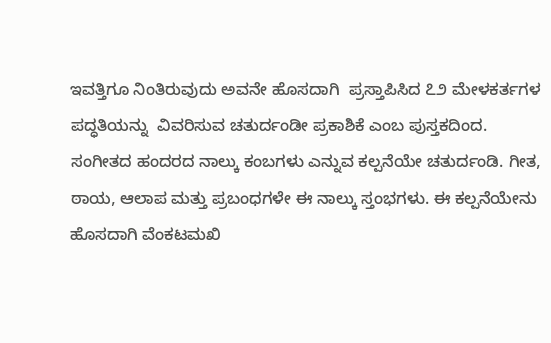ಇವತ್ತಿಗೂ ನಿಂತಿರುವುದು ಅವನೇ ಹೊಸದಾಗಿ  ಪ್ರಸ್ತಾಪಿಸಿದ ೭೨ ಮೇಳಕರ್ತಗಳ ಪದ್ಧತಿಯನ್ನು  ವಿವರಿಸುವ ಚತುರ್ದಂಡೀ ಪ್ರಕಾಶಿಕೆ ಎಂಬ ಪುಸ್ತಕದಿಂದ. ಸಂಗೀತದ ಹಂದರದ ನಾಲ್ಕು ಕಂಬಗಳು ಎನ್ನುವ ಕಲ್ಪನೆಯೇ ಚತುರ್ದಂಡಿ. ಗೀತ, ಠಾಯ, ಆಲಾಪ ಮತ್ತು ಪ್ರಬಂಧಗಳೇ ಈ ನಾಲ್ಕು ಸ್ತಂಭಗಳು. ಈ ಕಲ್ಪನೆಯೇನು ಹೊಸದಾಗಿ ವೆಂಕಟಮಖಿ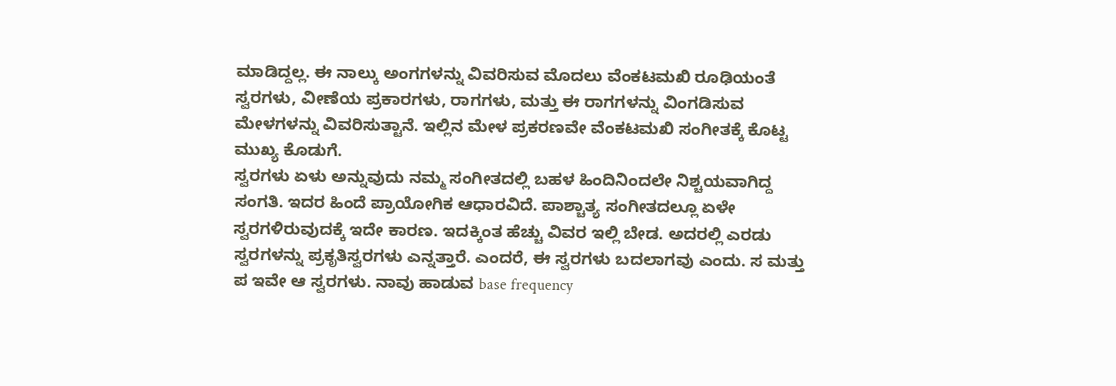ಮಾಡಿದ್ದಲ್ಲ. ಈ ನಾಲ್ಕು ಅಂಗಗಳನ್ನು ವಿವರಿಸುವ ಮೊದಲು ವೆಂಕಟಮಖಿ ರೂಢಿಯಂತೆ ಸ್ವರಗಳು, ವೀಣೆಯ ಪ್ರಕಾರಗಳು, ರಾಗಗಳು, ಮತ್ತು ಈ ರಾಗಗಳನ್ನು ವಿಂಗಡಿಸುವ ಮೇಳಗಳನ್ನು ವಿವರಿಸುತ್ಟಾನೆ. ಇಲ್ಲಿನ ಮೇಳ ಪ್ರಕರಣವೇ ವೆಂಕಟಮಖಿ ಸಂಗೀತಕ್ಕೆ ಕೊಟ್ಟ ಮುಖ್ಯ ಕೊಡುಗೆ.
ಸ್ವರಗಳು ಏಳು ಅನ್ನುವುದು ನಮ್ಮ ಸಂಗೀತದಲ್ಲಿ ಬಹಳ ಹಿಂದಿನಿಂದಲೇ ನಿಶ್ಚಯವಾಗಿದ್ದ ಸಂಗತಿ. ಇದರ ಹಿಂದೆ ಪ್ರಾಯೋಗಿಕ ಆಧಾರವಿದೆ. ಪಾಶ್ಚಾತ್ಯ ಸಂಗೀತದಲ್ಲೂ ಏಳೇ ಸ್ವರಗಳಿರುವುದಕ್ಕೆ ಇದೇ ಕಾರಣ. ಇದಕ್ಕಿಂತ ಹೆಚ್ಚು ವಿವರ ಇಲ್ಲಿ ಬೇಡ. ಅದರಲ್ಲಿ ಎರಡು ಸ್ವರಗಳನ್ನು ಪ್ರಕೃತಿಸ್ವರಗಳು ಎನ್ನತ್ತಾರೆ. ಎಂದರೆ, ಈ ಸ್ವರಗಳು ಬದಲಾಗವು ಎಂದು. ಸ ಮತ್ತು ಪ ಇವೇ ಆ ಸ್ವರಗಳು. ನಾವು ಹಾಡುವ base frequency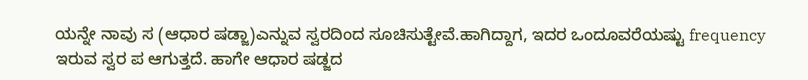ಯನ್ನೇ ನಾವು ಸ (ಆಧಾರ ಷಡ್ಜಾ)ಎನ್ನುವ ಸ್ವರದಿಂದ ಸೂಚಿಸುತ್ಟೇವೆ.ಹಾಗಿದ್ದಾಗ, ಇದರ ಒಂದೂವರೆಯಷ್ಟು frequency ಇರುವ ಸ್ವರ ಪ ಆಗುತ್ತದೆ. ಹಾಗೇ ಆಧಾರ ಷಡ್ಜದ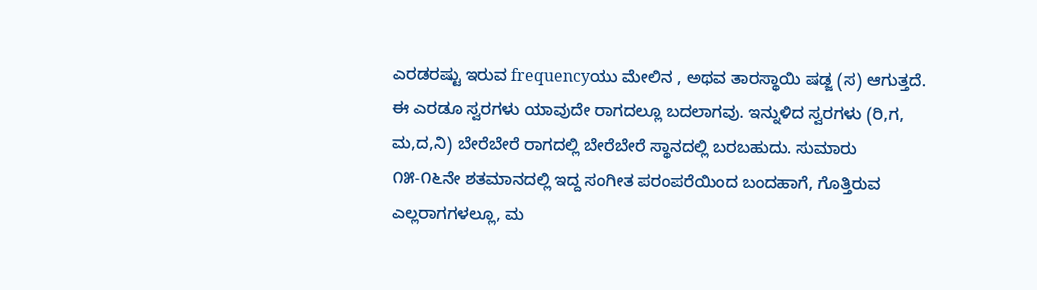ಎರಡರಷ್ಟು ಇರುವ frequencyಯು ಮೇಲಿನ , ಅಥವ ತಾರಸ್ಥಾಯಿ ಷಡ್ಜ (ಸ) ಆಗುತ್ತದೆ. ಈ ಎರಡೂ ಸ್ವರಗಳು ಯಾವುದೇ ರಾಗದಲ್ಲೂ ಬದಲಾಗವು. ಇನ್ನುಳಿದ ಸ್ವರಗಳು (ರಿ,ಗ, ಮ,ದ,ನಿ) ಬೇರೆಬೇರೆ ರಾಗದಲ್ಲಿ ಬೇರೆಬೇರೆ ಸ್ಥಾನದಲ್ಲಿ ಬರಬಹುದು. ಸುಮಾರು ೧೫-೧೬ನೇ ಶತಮಾನದಲ್ಲಿ ಇದ್ದ ಸಂಗೀತ ಪರಂಪರೆಯಿಂದ ಬಂದಹಾಗೆ, ಗೊತ್ತಿರುವ ಎಲ್ಲರಾಗಗಳಲ್ಲೂ, ಮ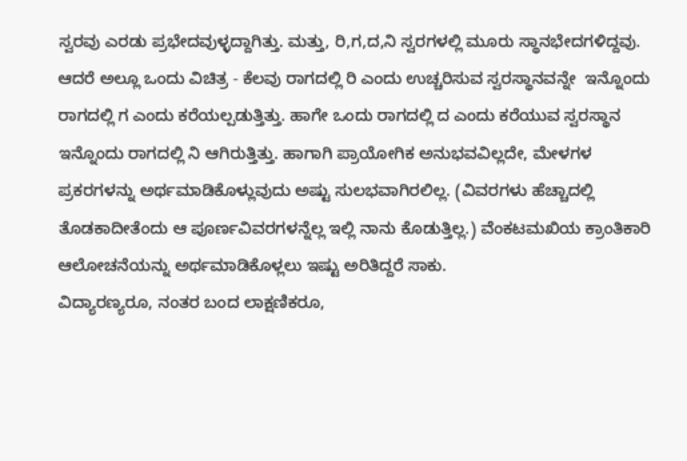ಸ್ವರವು ಎರಡು ಪ್ರಭೇದವುಳ್ಳದ್ದಾಗಿತ್ತು. ಮತ್ತು, ರಿ,ಗ,ದ,ನಿ ಸ್ವರಗಳಲ್ಲಿ ಮೂರು ಸ್ಥಾನಭೇದಗಳಿದ್ದವು. ಆದರೆ ಅಲ್ಲೂ ಒಂದು ವಿಚಿತ್ರ - ಕೆಲವು ರಾಗದಲ್ಲಿ ರಿ ಎಂದು ಉಚ್ಚರಿಸುವ ಸ್ವರಸ್ಥಾನವನ್ನೇ  ಇನ್ನೊಂದು ರಾಗದಲ್ಲಿ ಗ ಎಂದು ಕರೆಯಲ್ಪಡುತ್ತಿತ್ತು. ಹಾಗೇ ಒಂದು ರಾಗದಲ್ಲಿ ದ ಎಂದು ಕರೆಯುವ ಸ್ವರಸ್ಥಾನ ಇನ್ನೊಂದು ರಾಗದಲ್ಲಿ ನಿ ಆಗಿರುತ್ತಿತ್ತು. ಹಾಗಾಗಿ ಪ್ರಾಯೋಗಿಕ ಅನುಭವವಿಲ್ಲದೇ, ಮೇಳಗಳ ಪ್ರಕರಗಳನ್ನು ಅರ್ಥಮಾಡಿಕೊಳ್ಲುವುದು ಅಷ್ಟು ಸುಲಭವಾಗಿರಲಿಲ್ಲ. (ವಿವರಗಳು ಹೆಚ್ಚಾದಲ್ಲಿ ತೊಡಕಾದೀತೆಂದು ಆ ಪೂರ್ಣವಿವರಗಳನ್ನೆಲ್ಲ ಇಲ್ಲಿ ನಾನು ಕೊಡುತ್ತಿಲ್ಲ.) ವೆಂಕಟಮಖಿಯ ಕ್ರಾಂತಿಕಾರಿ ಆಲೋಚನೆಯನ್ನು ಅರ್ಥಮಾಡಿಕೊಳ್ಲಲು ಇಷ್ಟು ಅರಿತಿದ್ದರೆ ಸಾಕು.
ವಿದ್ಯಾರಣ್ಯರೂ, ನಂತರ ಬಂದ ಲಾಕ್ಷಣಿಕರೂ,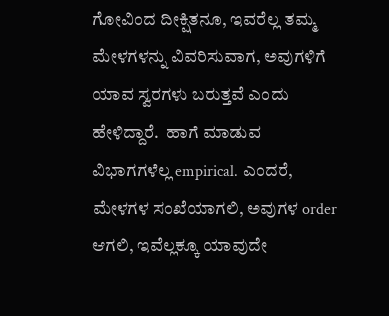ಗೋವಿಂದ ದೀಕ್ಷಿತನೂ, ಇವರೆಲ್ಲ ತಮ್ಮ ಮೇಳಗಳನ್ನು ವಿವರಿಸುವಾಗ, ಅವುಗಳಿಗೆ ಯಾವ ಸ್ವರಗಳು ಬರುತ್ತವೆ ಎಂದು ಹೇಳಿದ್ದಾರೆ.  ಹಾಗೆ ಮಾಡುವ ವಿಭಾಗಗಳೆಲ್ಲ empirical. ಎಂದರೆ, ಮೇಳಗಳ ಸಂಖೆಯಾಗಲಿ, ಅವುಗಳ order ಆಗಲಿ, ಇವೆಲ್ಲಕ್ಕೂ ಯಾವುದೇ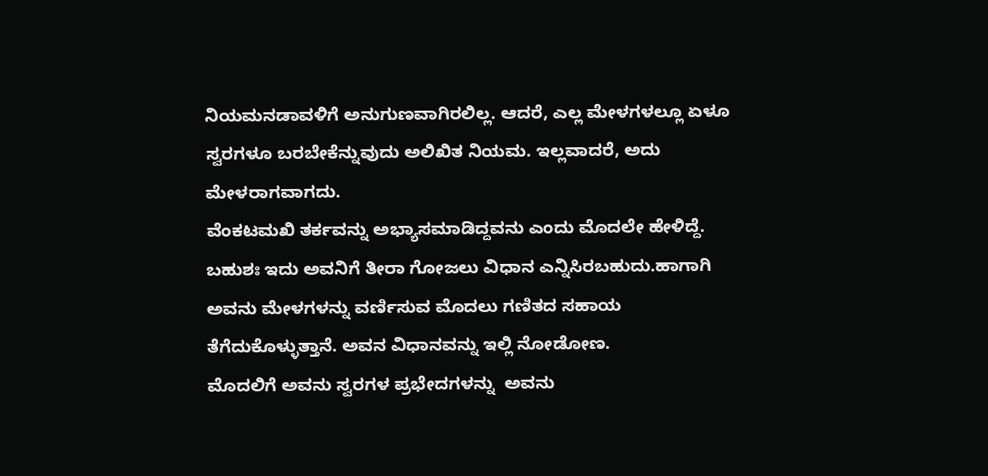ನಿಯಮನಡಾವಳಿಗೆ ಅನುಗುಣವಾಗಿರಲಿಲ್ಲ. ಆದರೆ, ಎಲ್ಲ ಮೇಳಗಳಲ್ಲೂ ಏಳೂ ಸ್ವರಗಳೂ ಬರಬೇಕೆನ್ನುವುದು ಅಲಿಖಿತ ನಿಯಮ. ಇಲ್ಲವಾದರೆ, ಅದು ಮೇಳರಾಗವಾಗದು.
ವೆಂಕಟಮಖಿ ತರ್ಕವನ್ನು ಅಭ್ಯಾಸಮಾಡಿದ್ದವನು ಎಂದು ಮೊದಲೇ ಹೇಳಿದ್ದೆ. ಬಹುಶಃ ಇದು ಅವನಿಗೆ ತೀರಾ ಗೋಜಲು ವಿಧಾನ ಎನ್ನಿಸಿರಬಹುದು.ಹಾಗಾಗಿ ಅವನು ಮೇಳಗಳನ್ನು ವರ್ಣಿಸುವ ಮೊದಲು ಗಣಿತದ ಸಹಾಯ ತೆಗೆದುಕೊಳ್ಳುತ್ತಾನೆ. ಅವನ ವಿಧಾನವನ್ನು ಇಲ್ಲಿ ನೋಡೋಣ.
ಮೊದಲಿಗೆ ಅವನು ಸ್ವರಗಳ ಪ್ರಭೇದಗಳನ್ನು  ಅವನು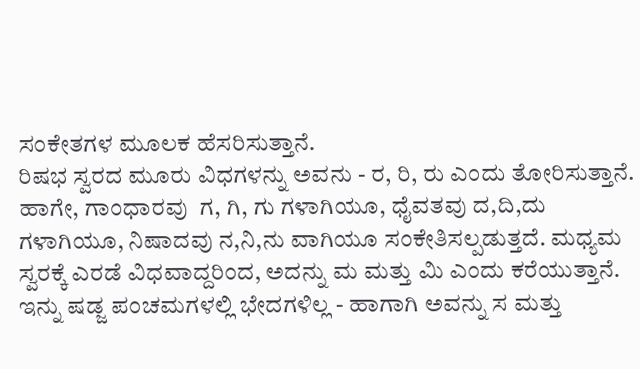ಸಂಕೇತಗಳ ಮೂಲಕ ಹೆಸರಿಸುತ್ತಾನೆ.
ರಿಷಭ ಸ್ವರದ ಮೂರು ವಿಧಗಳನ್ನು ಅವನು - ರ, ರಿ, ರು ಎಂದು ತೋರಿಸುತ್ತಾನೆ. ಹಾಗೇ, ಗಾಂಧಾರವು  ಗ, ಗಿ, ಗು ಗಳಾಗಿಯೂ, ಧೈವತವು ದ,ದಿ,ದು ಗಳಾಗಿಯೂ, ನಿಷಾದವು ನ,ನಿ,ನು ವಾಗಿಯೂ ಸಂಕೇತಿಸಲ್ಪಡುತ್ತದೆ. ಮಧ್ಯಮ ಸ್ವರಕ್ಕೆ ಎರಡೆ ವಿಧವಾದ್ದರಿಂದ, ಅದನ್ನು ಮ ಮತ್ತು ಮಿ ಎಂದು ಕರೆಯುತ್ತಾನೆ. ಇನ್ನು ಷಡ್ಜ ಪಂಚಮಗಳಲ್ಲಿ ಭೇದಗಳಿಲ್ಲ - ಹಾಗಾಗಿ ಅವನ್ನು ಸ ಮತ್ತು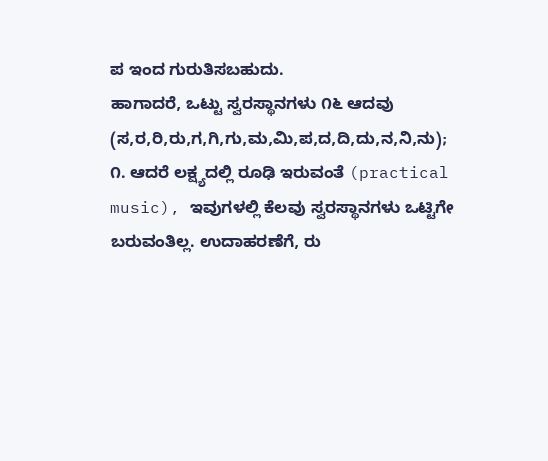ಪ ಇಂದ ಗುರುತಿಸಬಹುದು.
ಹಾಗಾದರೆ, ಒಟ್ಟು ಸ್ವರಸ್ಥಾನಗಳು ೧೬ ಆದವು (ಸ,ರ,ರಿ,ರು,ಗ,ಗಿ,ಗು,ಮ,ಮಿ,ಪ,ದ,ದಿ,ದು,ನ,ನಿ,ನು);
೧. ಆದರೆ ಲಕ್ಷ್ಯದಲ್ಲಿ ರೂಢಿ ಇರುವಂತೆ (practical music), ಇವುಗಳಲ್ಲಿ ಕೆಲವು ಸ್ವರಸ್ಥಾನಗಳು ಒಟ್ಟಿಗೇ ಬರುವಂತಿಲ್ಲ. ಉದಾಹರಣೆಗೆ, ರು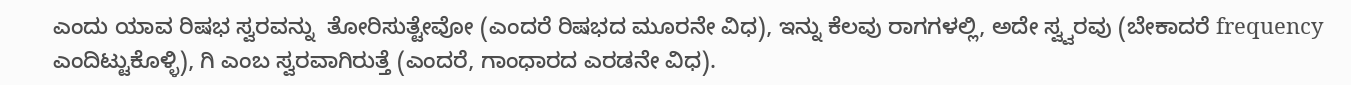ಎಂದು ಯಾವ ರಿಷಭ ಸ್ವರವನ್ನು  ತೋರಿಸುತ್ಟೇವೋ (ಎಂದರೆ ರಿಷಭದ ಮೂರನೇ ವಿಧ), ಇನ್ನು ಕೆಲವು ರಾಗಗಳಲ್ಲಿ, ಅದೇ ಸ್ವ್ವರವು (ಬೇಕಾದರೆ frequency ಎಂದಿಟ್ಟುಕೊಳ್ಳಿ), ಗಿ ಎಂಬ ಸ್ವರವಾಗಿರುತ್ತೆ (ಎಂದರೆ, ಗಾಂಧಾರದ ಎರಡನೇ ವಿಧ).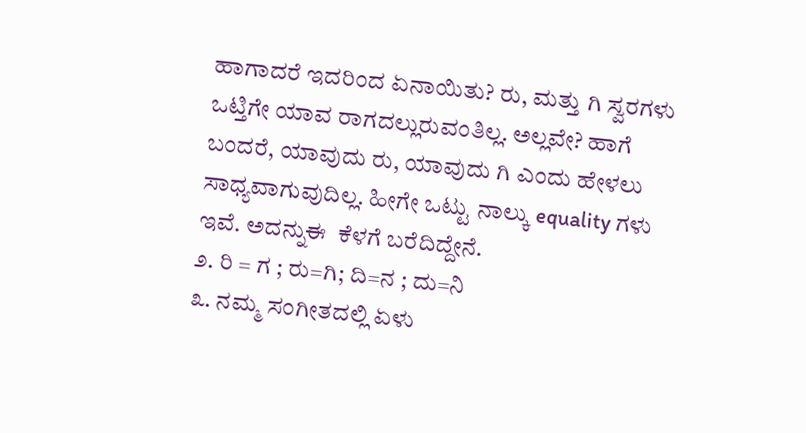ಹಾಗಾದರೆ ಇದರಿಂದ ಏನಾಯಿತು? ರು, ಮತ್ತು ಗಿ ಸ್ವರಗಳು ಒಟ್ತಿಗೇ ಯಾವ ರಾಗದಲ್ಲುರುವಂತಿಲ್ಲ. ಅಲ್ಲವೇ? ಹಾಗೆ ಬಂದರೆ, ಯಾವುದು ರು, ಯಾವುದು ಗಿ ಎಂದು ಹೇಳಲು ಸಾಧ್ಯವಾಗುವುದಿಲ್ಲ. ಹೀಗೇ ಒಟ್ಟು ನಾಲ್ಕು equality ಗಳು ಇವೆ. ಅದನ್ನುಈ  ಕೆಳಗೆ ಬರೆದಿದ್ದೇನೆ.
೨. ರಿ = ಗ ; ರು=ಗಿ; ದಿ=ನ ; ದು=ನಿ
೩. ನಮ್ಮ ಸಂಗೀತದಲ್ಲಿ ಏಳು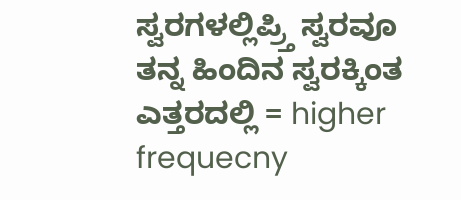ಸ್ವರಗಳಲ್ಲಿಪ್ರ್ತಿ ಸ್ವರವೂ ತನ್ನ ಹಿಂದಿನ ಸ್ವರಕ್ಕಿಂತ ಎತ್ತರದಲ್ಲಿ = higher frequecny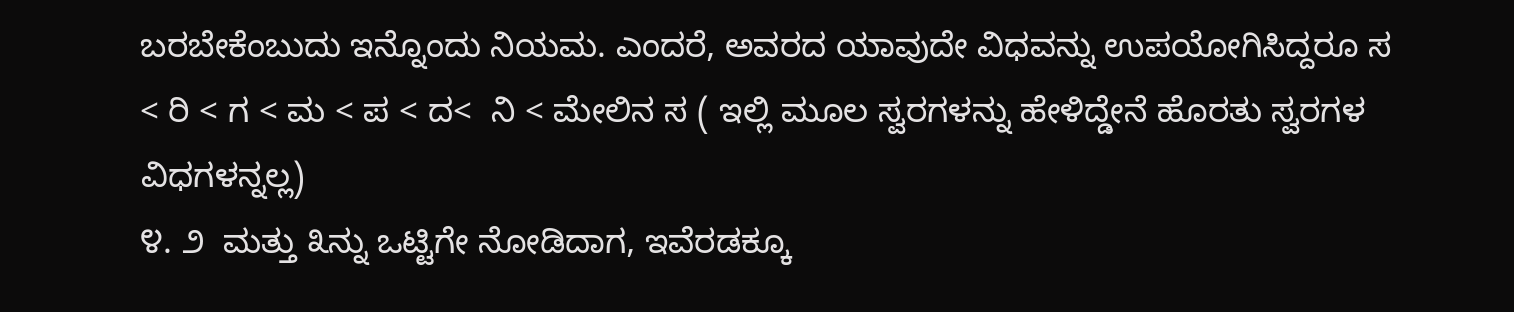ಬರಬೇಕೆಂಬುದು ಇನ್ನೊಂದು ನಿಯಮ. ಎಂದರೆ, ಅವರದ ಯಾವುದೇ ವಿಧವನ್ನು ಉಪಯೋಗಿಸಿದ್ದರೂ ಸ < ರಿ < ಗ < ಮ < ಪ < ದ<  ನಿ < ಮೇಲಿನ ಸ ( ಇಲ್ಲಿ ಮೂಲ ಸ್ವರಗಳನ್ನು ಹೇಳಿದ್ಡೇನೆ ಹೊರತು ಸ್ವರಗಳ ವಿಧಗಳನ್ನಲ್ಲ)
೪. ೨  ಮತ್ತು ೩ನ್ನು ಒಟ್ಟಿಗೇ ನೋಡಿದಾಗ, ಇವೆರಡಕ್ಕೂ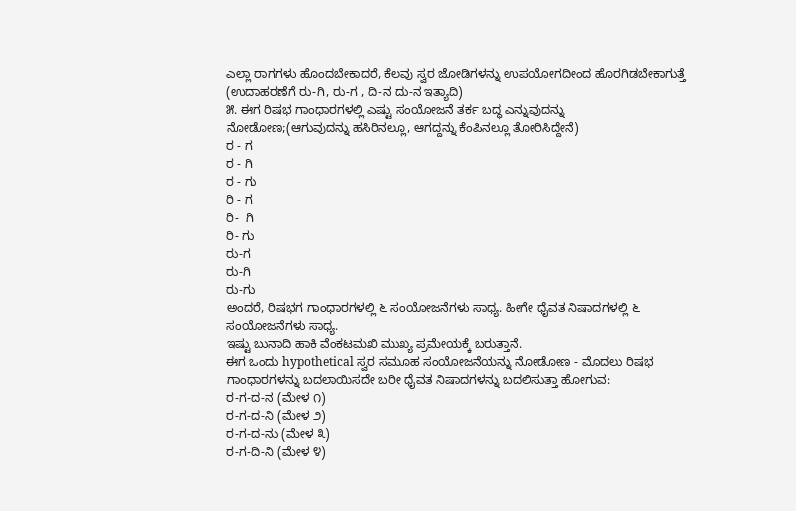ಎಲ್ಲಾ ರಾಗಗಳು ಹೊಂದಬೇಕಾದರೆ, ಕೆಲವು ಸ್ವರ ಜೋಡಿಗಳನ್ನು ಉಪಯೋಗದೀಂದ ಹೊರಗಿಡಬೇಕಾಗುತ್ತೆ (ಉದಾಹರಣೆಗೆ ರು-ಗಿ, ರು-ಗ , ದಿ-ನ ದು-ನ ಇತ್ಯಾದಿ)
೫. ಈಗ ರಿಷಭ ಗಾಂಧಾರಗಳಲ್ಲಿ ಎಷ್ಟು ಸಂಯೋಜನೆ ತರ್ಕ ಬದ್ಧ ಎನ್ನುವುದನ್ನು ನೋಡೋಣ;(ಆಗುವುದನ್ನು ಹಸಿರಿನಲ್ಲೂ, ಆಗದ್ದನ್ನು ಕೆಂಪಿನಲ್ಲೂ ತೋರಿಸಿದ್ದೇನೆ)
ರ - ಗ
ರ - ಗಿ
ರ - ಗು
ರಿ - ಗ
ರಿ-  ಗಿ
ರಿ- ಗು
ರು-ಗ
ರು-ಗಿ
ರು-ಗು
ಅಂದರೆ, ರಿಷಭಗ ಗಾಂಧಾರಗಳಲ್ಲಿ ೬ ಸಂಯೋಜನೆಗಳು ಸಾಧ್ಯ. ಹೀಗೇ ಧೈವತ ನಿಷಾದಗಳಲ್ಲಿ ೬ ಸಂಯೋಜನೆಗಳು ಸಾಧ್ಯ.
ಇಷ್ಟು ಬುನಾದಿ ಹಾಕಿ ವೆಂಕಟಮಖಿ ಮುಖ್ಯ ಪ್ರಮೇಯಕ್ಕೆ ಬರುತ್ತಾನೆ.
ಈಗ ಒಂದು hypothetical ಸ್ವರ ಸಮೂಹ ಸಂಯೋಜನೆಯನ್ನು ನೋಡೋಣ - ಮೊದಲು ರಿಷಭ ಗಾಂಧಾರಗಳನ್ನು ಬದಲಾಯಿಸದೇ ಬರೀ ಧೈವತ ನಿಷಾದಗಳನ್ನು ಬದಲಿಸುತ್ತಾ ಹೋಗುವ:
ರ-ಗ-ದ-ನ (ಮೇಳ ೧)
ರ-ಗ-ದ-ನಿ (ಮೇಳ ೨)
ರ-ಗ-ದ-ನು (ಮೇಳ ೩)
ರ-ಗ-ದಿ-ನಿ (ಮೇಳ ೪)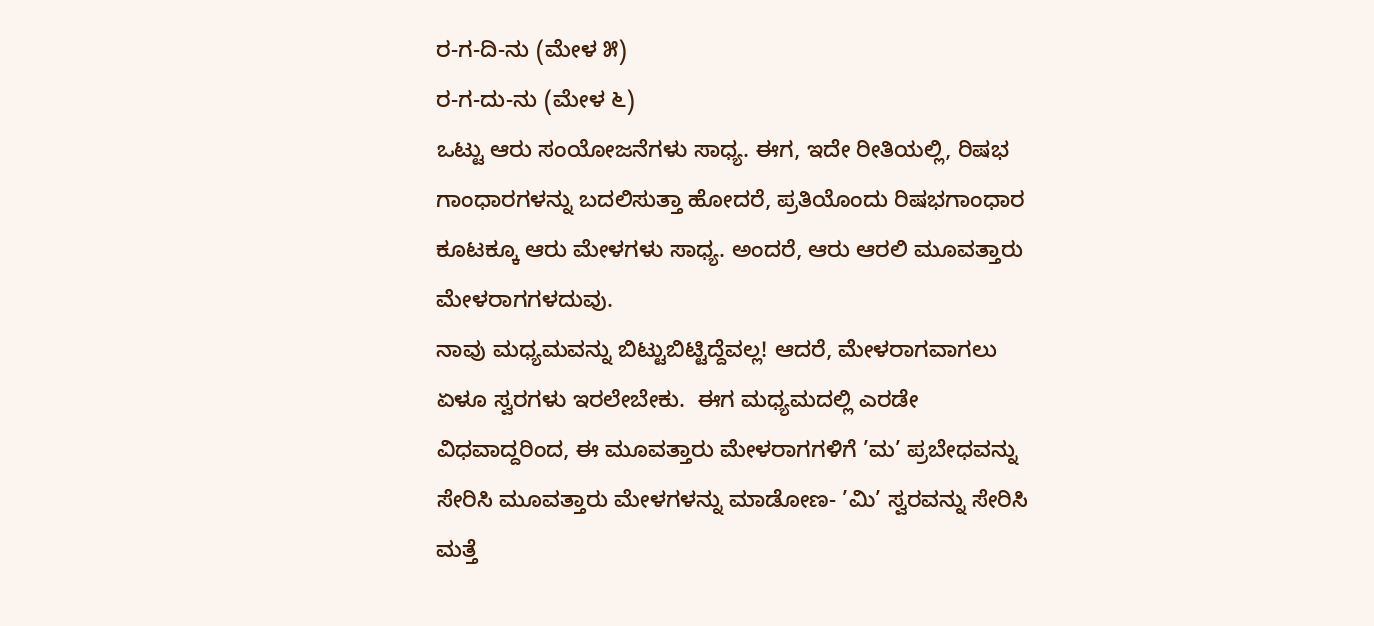ರ-ಗ-ದಿ-ನು (ಮೇಳ ೫)
ರ-ಗ-ದು-ನು (ಮೇಳ ೬)
ಒಟ್ಟು ಆರು ಸಂಯೋಜನೆಗಳು ಸಾಧ್ಯ. ಈಗ, ಇದೇ ರೀತಿಯಲ್ಲಿ, ರಿಷಭ ಗಾಂಧಾರಗಳನ್ನು ಬದಲಿಸುತ್ತಾ ಹೋದರೆ, ಪ್ರತಿಯೊಂದು ರಿಷಭಗಾಂಧಾರ ಕೂಟಕ್ಕೂ ಆರು ಮೇಳಗಳು ಸಾಧ್ಯ. ಅಂದರೆ, ಆರು ಆರಲಿ ಮೂವತ್ತಾರು ಮೇಳರಾಗಗಳದುವು.
ನಾವು ಮಧ್ಯಮವನ್ನು ಬಿಟ್ಟುಬಿಟ್ಟಿದ್ದೆವಲ್ಲ! ಆದರೆ, ಮೇಳರಾಗವಾಗಲು  ಏಳೂ ಸ್ವರಗಳು ಇರಲೇಬೇಕು.  ಈಗ ಮಧ್ಯಮದಲ್ಲಿ ಎರಡೇ ವಿಧವಾದ್ದರಿಂದ, ಈ ಮೂವತ್ತಾರು ಮೇಳರಾಗಗಳಿಗೆ ’ಮ’ ಪ್ರಬೇಧವನ್ನು ಸೇರಿಸಿ ಮೂವತ್ತಾರು ಮೇಳಗಳನ್ನು ಮಾಡೋಣ- ’ಮಿ’ ಸ್ವರವನ್ನು ಸೇರಿಸಿ ಮತ್ತೆ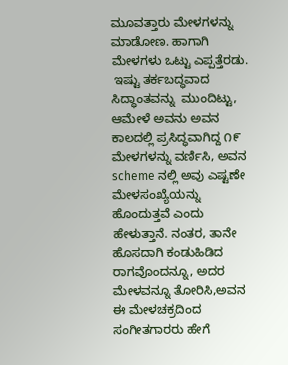ಮೂವತ್ತಾರು ಮೇಳಗಳನ್ನು ಮಾಡೋಣ. ಹಾಗಾಗಿ ಮೇಳಗಳು ಒಟ್ಟು ಎಪ್ಪತ್ತೆರಡು.
 ಇಷ್ಟು ತರ್ಕಬದ್ಧವಾದ ಸಿದ್ಧಾಂತವನ್ನು  ಮುಂದಿಟ್ಟು, ಆಮೇಳೆ ಅವನು ಅವನ ಕಾಲದಲ್ಲಿ ಪ್ರಸಿದ್ಧವಾಗಿದ್ದ ೧೯ ಮೇಳಗಳನ್ನು ವರ್ಣಿಸಿ, ಅವನ scheme ನಲ್ಲಿ ಅವು ಎಷ್ಟಣೇ ಮೇಳಸಂಖ್ಯೆಯನ್ನು ಹೊಂದುತ್ತವೆ ಎಂದು ಹೇಳುತ್ತಾನೆ. ನಂತರ, ತಾನೇ ಹೊಸದಾಗಿ ಕಂಡುಹಿಡಿದ ರಾಗವೊಂದನ್ನೂ, ಅದರ ಮೇಳವನ್ನೂ ತೋರಿಸಿ,ಅವನ ಈ ಮೇಳಚಕ್ರದಿಂದ ಸಂಗೀತಗಾರರು ಹೇಗೆ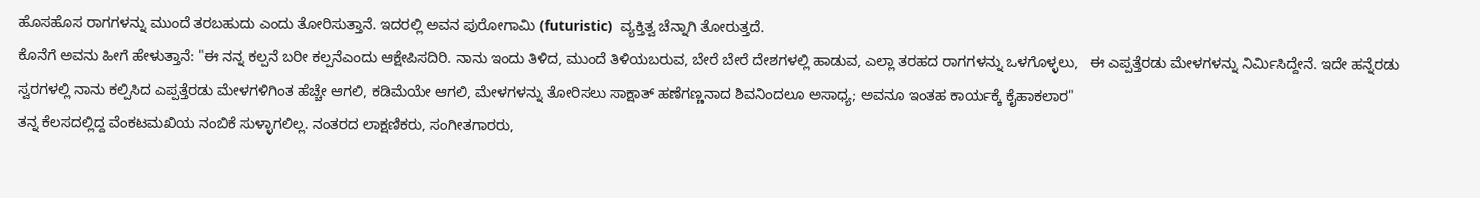ಹೊಸಹೊಸ ರಾಗಗಳನ್ನು ಮುಂದೆ ತರಬಹುದು ಎಂದು ತೋರಿಸುತ್ತಾನೆ. ಇದರಲ್ಲಿ ಅವನ ಪುರೋಗಾಮಿ (futuristic)  ವ್ಯಕ್ತಿತ್ವ ಚೆನ್ನಾಗಿ ತೋರುತ್ತದೆ.
ಕೊನೆಗೆ ಅವನು ಹೀಗೆ ಹೇಳುತ್ತಾನೆ: "ಈ ನನ್ನ ಕಲ್ಪನೆ ಬರೀ ಕಲ್ಪನೆಎಂದು ಆಕ್ಷೇಪಿಸದಿರಿ. ನಾನು ಇಂದು ತಿಳಿದ, ಮುಂದೆ ತಿಳಿಯಬರುವ, ಬೇರೆ ಬೇರೆ ದೇಶಗಳಲ್ಲಿ ಹಾಡುವ, ಎಲ್ಲಾ ತರಹದ ರಾಗಗಳನ್ನು ಒಳಗೊಳ್ಳಲು,   ಈ ಎಪ್ಪತ್ತೆರಡು ಮೇಳಗಳನ್ನು ನಿರ್ಮಿಸಿದ್ದೇನೆ. ಇದೇ ಹನ್ನೆರಡು ಸ್ವರಗಳಲ್ಲಿ ನಾನು ಕಲ್ಪಿಸಿದ ಎಪ್ಪತ್ತೆರಡು ಮೇಳಗಳಿಗಿಂತ ಹೆಚ್ಚೇ ಆಗಲಿ, ಕಡಿಮೆಯೇ ಆಗಲಿ, ಮೇಳಗಳನ್ನು ತೋರಿಸಲು ಸಾಕ್ಷಾತ್ ಹಣೆಗಣ್ಣನಾದ ಶಿವನಿಂದಲೂ ಅಸಾಧ್ಯ; ಅವನೂ ಇಂತಹ ಕಾರ್ಯಕ್ಕೆ ಕೈಹಾಕಲಾರ"
ತನ್ನ ಕೆಲಸದಲ್ಲಿದ್ದ ವೆಂಕಟಮಖಿಯ ನಂಬಿಕೆ ಸುಳ್ಳಾಗಲಿಲ್ಲ. ನಂತರದ ಲಾಕ್ಷಣಿಕರು, ಸಂಗೀತಗಾರರು,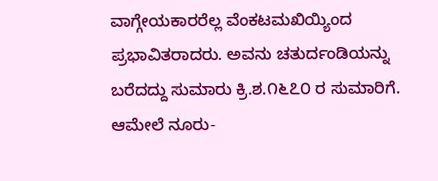ವಾಗ್ಗೇಯಕಾರರೆಲ್ಲ ವೆಂಕಟಮಖಿಯ್ಯಿಂದ ಪ್ರಭಾವಿತರಾದರು. ಅವನು ಚತುರ್ದಂಡಿಯನ್ನು ಬರೆದದ್ದು ಸುಮಾರು ಕ್ರಿ.ಶ.೧೬೭೦ ರ ಸುಮಾರಿಗೆ. ಆಮೇಲೆ ನೂರು-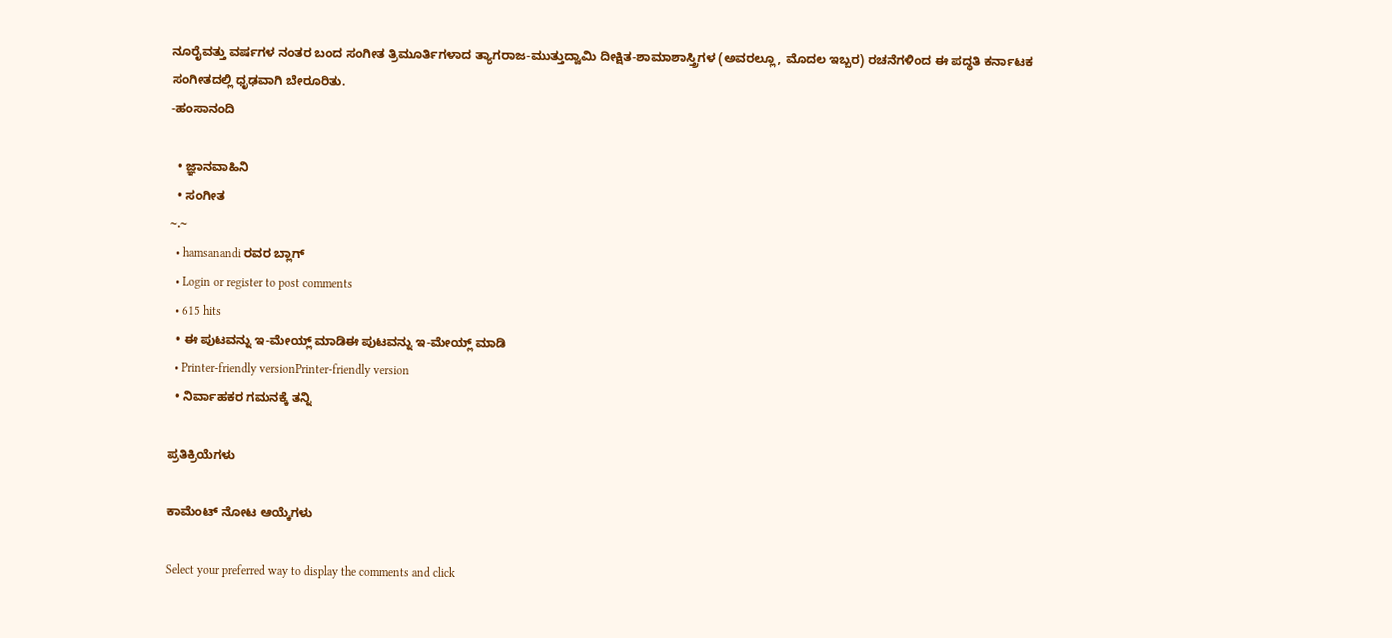ನೂರೈವತ್ತು ವರ್ಷಗಳ ನಂತರ ಬಂದ ಸಂಗೀತ ತ್ರಿಮೂರ್ತಿಗಳಾದ ತ್ಯಾಗರಾಜ-ಮುತ್ತುದ್ವಾಮಿ ದೀಕ್ಷಿತ-ಶಾಮಾಶಾಸ್ತ್ರಿಗಳ (ಅವರಲ್ಲೂ, ಮೊದಲ ಇಬ್ಬರ) ರಚನೆಗಳಿಂದ ಈ ಪದ್ಧತಿ ಕರ್ನಾಟಕ ಸಂಗೀತದಲ್ಲಿ ಧೃಢವಾಗಿ ಬೇರೂರಿತು.
-ಹಂಸಾನಂದಿ

  • ಜ್ಞಾನವಾಹಿನಿ
  • ಸಂಗೀತ
~.~
  • hamsanandi ರವರ ಬ್ಲಾಗ್
  • Login or register to post comments
  • 615 hits
  • ಈ ಪುಟವನ್ನು ಇ-ಮೇಯ್ಲ್ ಮಾಡಿಈ ಪುಟವನ್ನು ಇ-ಮೇಯ್ಲ್ ಮಾಡಿ
  • Printer-friendly versionPrinter-friendly version
  • ನಿರ್ವಾಹಕರ ಗಮನಕ್ಕೆ ತನ್ನಿ

ಪ್ರತಿಕ್ರಿಯೆಗಳು

ಕಾಮೆಂಟ್ ನೋಟ ಆಯ್ಕೆಗಳು

Select your preferred way to display the comments and click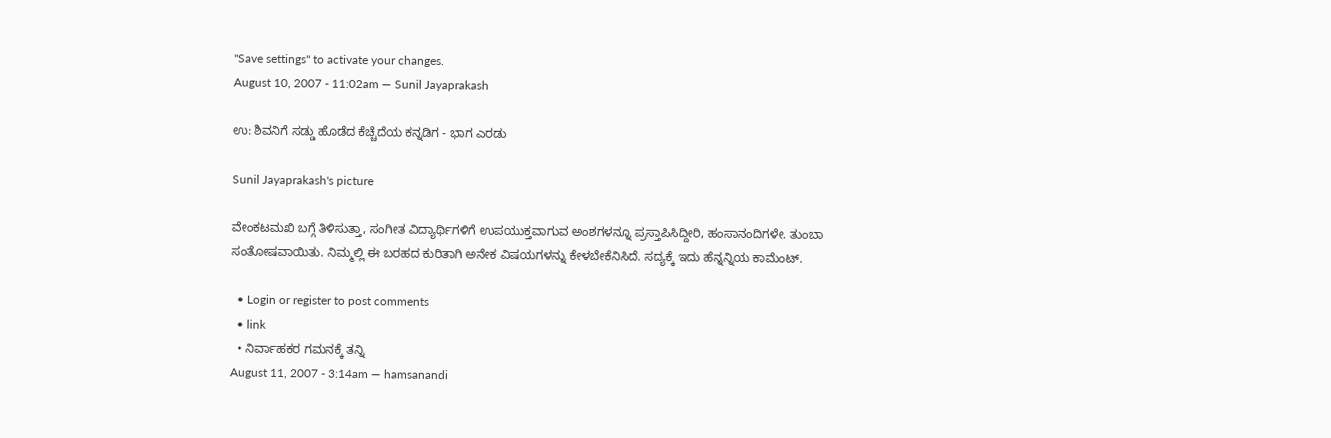"Save settings" to activate your changes.
August 10, 2007 - 11:02am — Sunil Jayaprakash

ಉ: ಶಿವನಿಗೆ ಸಡ್ಡು ಹೊಡೆದ ಕೆಚ್ಚೆದೆಯ ಕನ್ನಡಿಗ - ಭಾಗ ಎರಡು

Sunil Jayaprakash's picture

ವೇಂಕಟಮಖಿ ಬಗ್ಗೆ ತಿಳಿಸುತ್ತಾ, ಸಂಗೀತ ವಿದ್ಯಾರ್ಥಿಗಳಿಗೆ ಉಪಯುಕ್ತವಾಗುವ ಅಂಶಗಳನ್ನೂ ಪ್ರಸ್ತಾಪಿಸಿದ್ದೀರಿ, ಹಂಸಾನಂದಿಗಳೇ. ತುಂಬಾ ಸಂತೋಷವಾಯಿತು. ನಿಮ್ಮಲ್ಲಿ ಈ ಬರಹದ ಕುರಿತಾಗಿ ಅನೇಕ ವಿಷಯಗಳನ್ನು ಕೇಳಬೇಕೆನಿಸಿದೆ. ಸದ್ಯಕ್ಕೆ ಇದು ಹೆನ್ನನ್ನಿಯ ಕಾಮೆಂಟ್.

  • Login or register to post comments
  • link
  • ನಿರ್ವಾಹಕರ ಗಮನಕ್ಕೆ ತನ್ನಿ
August 11, 2007 - 3:14am — hamsanandi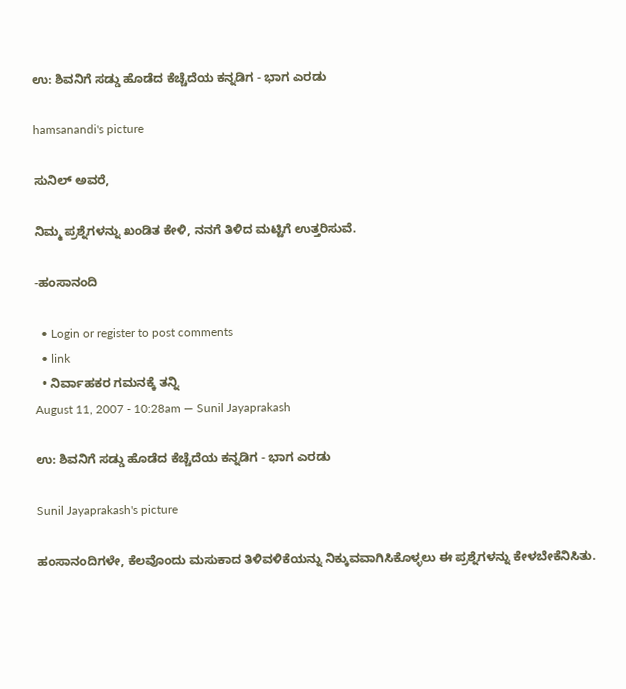ಉ: ಶಿವನಿಗೆ ಸಡ್ಡು ಹೊಡೆದ ಕೆಚ್ಚೆದೆಯ ಕನ್ನಡಿಗ - ಭಾಗ ಎರಡು

hamsanandi's picture

ಸುನಿಲ್ ಅವರೆ,

ನಿಮ್ಮ ಪ್ರಶ್ನೆಗಳನ್ನು ಖಂಡಿತ ಕೇಳಿ, ನನಗೆ ತಿಳಿದ ಮಟ್ಟಿಗೆ ಉತ್ತರಿಸುವೆ.

-ಹಂಸಾನಂದಿ

  • Login or register to post comments
  • link
  • ನಿರ್ವಾಹಕರ ಗಮನಕ್ಕೆ ತನ್ನಿ
August 11, 2007 - 10:28am — Sunil Jayaprakash

ಉ: ಶಿವನಿಗೆ ಸಡ್ಡು ಹೊಡೆದ ಕೆಚ್ಚೆದೆಯ ಕನ್ನಡಿಗ - ಭಾಗ ಎರಡು

Sunil Jayaprakash's picture

ಹಂಸಾನಂದಿಗಳೇ, ಕೆಲವೊಂದು ಮಸುಕಾದ ತಿಳಿವಳಿಕೆಯನ್ನು ನಿಕ್ಕುವವಾಗಿಸಿಕೊಳ್ಳಲು ಈ ಪ್ರಶ್ನೆಗಳನ್ನು ಕೇಳಬೇಕೆನಿಸಿತು.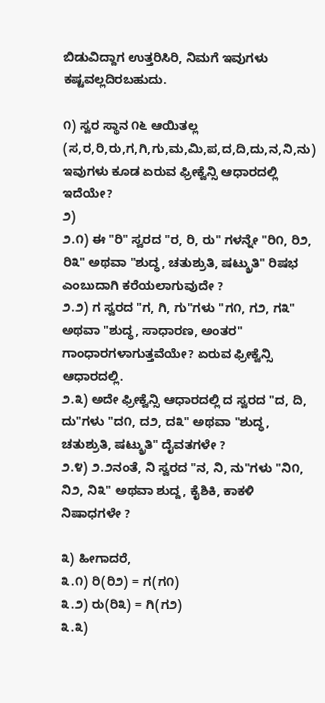ಬಿಡುವಿದ್ದಾಗ ಉತ್ತರಿಸಿರಿ, ನಿಮಗೆ ಇವುಗಳು ಕಷ್ಟವಲ್ಲದಿರಬಹುದು.

೧) ಸ್ವರ ಸ್ಥಾನ ೧೬ ಆಯಿತಲ್ಲ (ಸ,ರ,ರಿ,ರು,ಗ,ಗಿ,ಗು,ಮ,ಮಿ,ಪ,ದ,ದಿ,ದು,ನ,ನಿ,ನು) ಇವುಗಳು ಕೂಡ ಏರುವ ಫ್ರೀಕ್ವೆನ್ಸಿ ಆಧಾರದಲ್ಲಿ ಇದೆಯೇ?
೨)
೨.೧) ಈ "ರಿ" ಸ್ವರದ "ರ, ರಿ, ರು" ಗಳನ್ನೇ "ರಿ೧, ರಿ೨, ರಿ೩" ಅಥವಾ "ಶುದ್ಧ, ಚತುಶ್ರುತಿ, ಷಟ್ಶ್ರುತಿ" ರಿಷಭ ಎಂಬುದಾಗಿ ಕರೆಯಲಾಗುವುದೇ ?
೨.೨) ಗ ಸ್ವರದ "ಗ, ಗಿ, ಗು"ಗಳು "ಗ೧, ಗ೨, ಗ೩" ಅಥವಾ "ಶುದ್ಧ, ಸಾಧಾರಣ, ಅಂತರ" ಗಾಂಧಾರಗಳಾಗುತ್ತವೆಯೇ? ಏರುವ ಫ್ರೀಕ್ವೆನ್ಸಿ ಆಧಾರದಲ್ಲಿ.
೨.೩) ಅದೇ ಫ್ರೀಕ್ವೆನ್ಸಿ ಆಧಾರದಲ್ಲಿ ದ ಸ್ವರದ "ದ, ದಿ, ದು"ಗಳು "ದ೧, ದ೨, ದ೩" ಅಥವಾ "ಶುದ್ಧ, ಚತುಶ್ರುತಿ, ಷಟ್ಶ್ರುತಿ" ದೈವತಗಳೇ ?
೨.೪) ೨.೨ನಂತೆ, ನಿ ಸ್ವರದ "ನ, ನಿ, ನು"ಗಳು "ನಿ೧, ನಿ೨, ನಿ೩" ಅಥವಾ ಶುದ್ದ, ಕೈಶಿಕಿ, ಕಾಕಳಿ ನಿಷಾಧಗಳೇ ?

೩) ಹೀಗಾದರೆ,
೩.೧) ರಿ(ರಿ೨) = ಗ(ಗ೧)
೩.೨) ರು(ರಿ೩) = ಗಿ(ಗ೨)
೩.೩)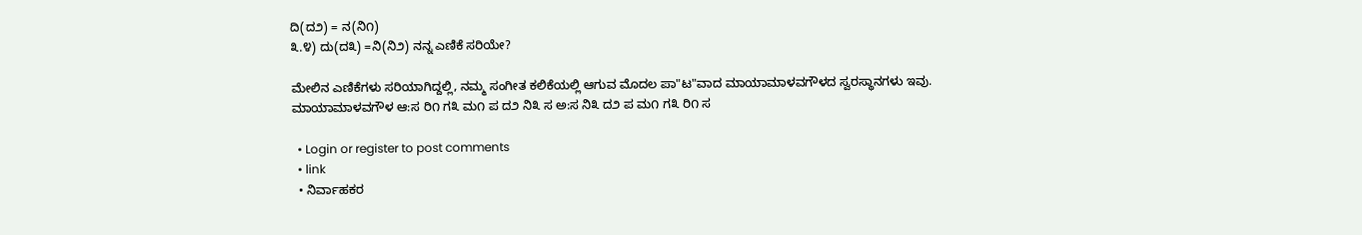ದಿ(ದ೨) = ನ(ನಿ೧)
೩.೪) ದು(ದ೩) =ನಿ(ನಿ೨) ನನ್ನ ಎಣಿಕೆ ಸರಿಯೇ?

ಮೇಲಿನ ಎಣಿಕೆಗಳು ಸರಿಯಾಗಿದ್ದಲ್ಲಿ, ನಮ್ಮ ಸಂಗೀತ ಕಲಿಕೆಯಲ್ಲಿ ಆಗುವ ಮೊದಲ ಪಾ"ಟ"ವಾದ ಮಾಯಾಮಾಳವಗೌಳದ ಸ್ವರಸ್ಥಾನಗಳು ಇವು.
ಮಾಯಾಮಾಳವಗೌಳ ಆ:ಸ ರಿ೧ ಗ೩ ಮ೧ ಪ ದ೨ ನಿ೩ ಸ ಅ:ಸ ನಿ೩ ದ೨ ಪ ಮ೧ ಗ೩ ರಿ೧ ಸ

  • Login or register to post comments
  • link
  • ನಿರ್ವಾಹಕರ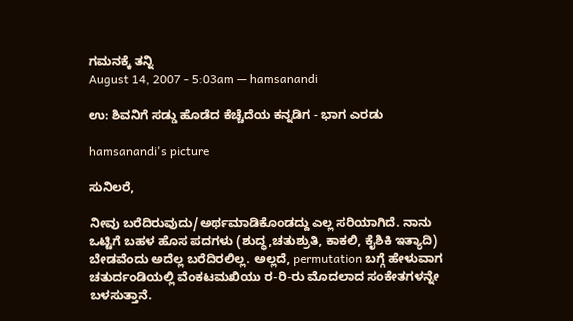ಗಮನಕ್ಕೆ ತನ್ನಿ
August 14, 2007 - 5:03am — hamsanandi

ಉ: ಶಿವನಿಗೆ ಸಡ್ಡು ಹೊಡೆದ ಕೆಚ್ಚೆದೆಯ ಕನ್ನಡಿಗ - ಭಾಗ ಎರಡು

hamsanandi's picture

ಸುನಿಲರೆ,

ನೀವು ಬರೆದಿರುವುದು/ಅರ್ಥಮಾಡಿಕೊಂಡದ್ದು ಎಲ್ಲ ಸರಿಯಾಗಿದೆ. ನಾನು ಒಟ್ಟಿಗೆ ಬಹಳ ಹೊಸ ಪದಗಳು (ಶುದ್ಧ,ಚತುಶ್ರುತಿ, ಕಾಕಲಿ, ಕೈಶಿಕಿ ಇತ್ಯಾದಿ) ಬೇಡವೆಂದು ಅದೆಲ್ಲ ಬರೆದಿರಲಿಲ್ಲ. ಅಲ್ಲದೆ, permutation ಬಗ್ಗೆ ಹೇಳುವಾಗ ಚತುರ್ದಂಡಿಯಲ್ಲಿ ವೆಂಕಟಮಖಿಯು ರ-ರಿ-ರು ಮೊದಲಾದ ಸಂಕೇತಗಳನ್ನೇ ಬಳಸುತ್ತಾನೆ.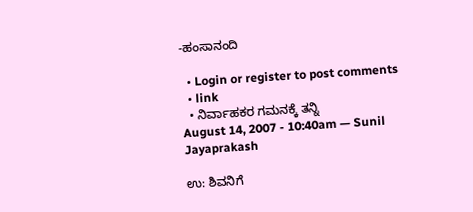-ಹಂಸಾನಂದಿ

  • Login or register to post comments
  • link
  • ನಿರ್ವಾಹಕರ ಗಮನಕ್ಕೆ ತನ್ನಿ
August 14, 2007 - 10:40am — Sunil Jayaprakash

ಉ: ಶಿವನಿಗೆ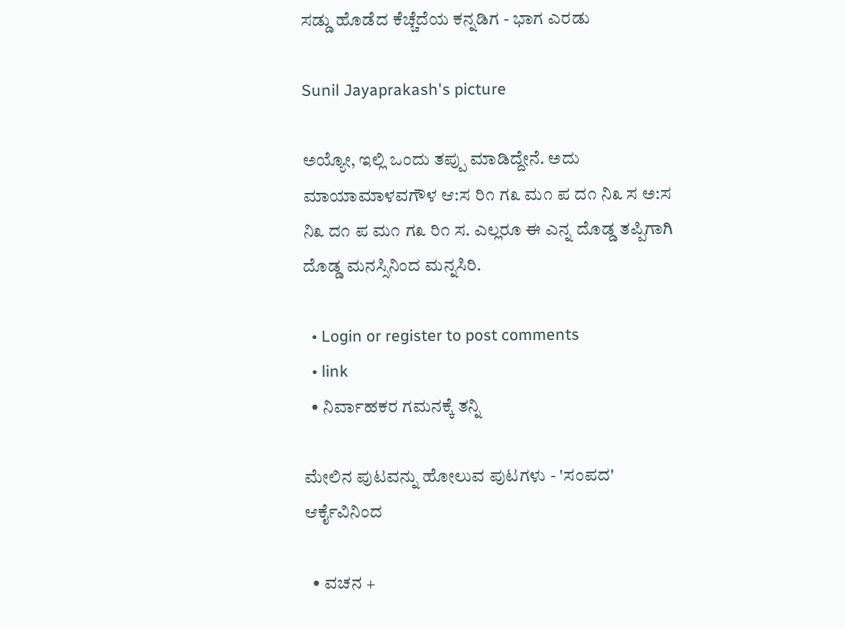ಸಡ್ಡು ಹೊಡೆದ ಕೆಚ್ಚೆದೆಯ ಕನ್ನಡಿಗ - ಭಾಗ ಎರಡು

Sunil Jayaprakash's picture

ಅಯ್ಯೋ, ಇಲ್ಲಿ ಒಂದು ತಪ್ಪು ಮಾಡಿದ್ದೇನೆ. ಅದು
ಮಾಯಾಮಾಳವಗೌಳ ಆ:ಸ ರಿ೧ ಗ೩ ಮ೧ ಪ ದ೧ ನಿ೩ ಸ ಅ:ಸ ನಿ೩ ದ೧ ಪ ಮ೧ ಗ೩ ರಿ೧ ಸ. ಎಲ್ಲರೂ ಈ ಎನ್ನ ದೊಡ್ಡ ತಪ್ಪಿಗಾಗಿ ದೊಡ್ಡ ಮನಸ್ಸಿನಿಂದ ಮನ್ನಸಿರಿ.

  • Login or register to post comments
  • link
  • ನಿರ್ವಾಹಕರ ಗಮನಕ್ಕೆ ತನ್ನಿ

ಮೇಲಿನ ಪುಟವನ್ನು ಹೋಲುವ ಪುಟಗಳು - 'ಸಂಪದ' ಆರ್ಕೈವಿನಿಂದ

  • ವಚನ +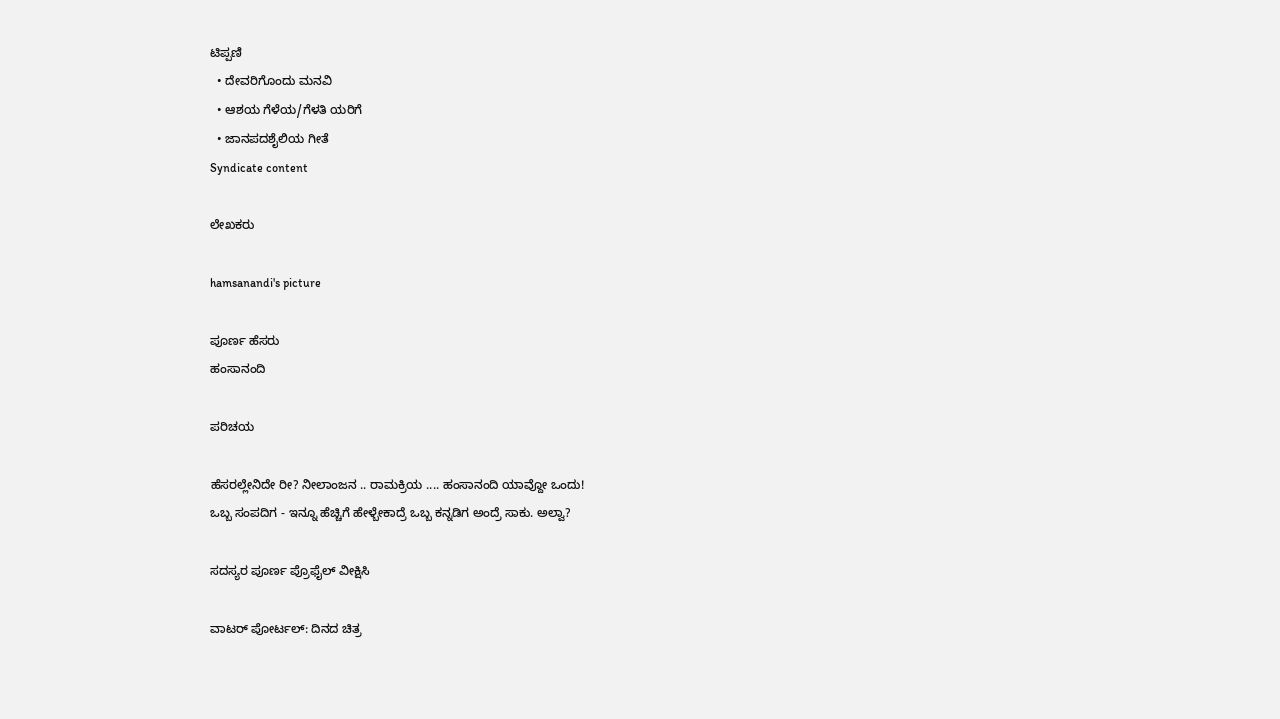ಟಿಪ್ಪಣಿ
  • ದೇವರಿಗೊಂದು ಮನವಿ
  • ಆಶಯ ಗೆಳೆಯ/ಗೆಳತಿ ಯರಿಗೆ
  • ಜಾನಪದಶೈಲಿಯ ಗೀತೆ
Syndicate content

ಲೇಖಕರು

hamsanandi's picture

ಪೂರ್ಣ ಹೆಸರು
ಹಂಸಾನಂದಿ

ಪರಿಚಯ

ಹೆಸರಲ್ಲೇನಿದೇ ರೀ? ನೀಲಾಂಜನ .. ರಾಮಕ್ರಿಯ .... ಹಂಸಾನಂದಿ ಯಾವ್ದೋ ಒಂದು!
ಒಬ್ಬ ಸಂಪದಿಗ - ಇನ್ನೂ ಹೆಚ್ಚಿಗೆ ಹೇಳ್ಬೇಕಾದ್ರೆ ಒಬ್ಬ ಕನ್ನಡಿಗ ಅಂದ್ರೆ ಸಾಕು. ಅಲ್ವಾ?

ಸದಸ್ಯರ ಪೂರ್ಣ ಪ್ರೊಫೈಲ್ ವೀಕ್ಷಿಸಿ

ವಾಟರ್ ಪೋರ್ಟಲ್: ದಿನದ ಚಿತ್ರ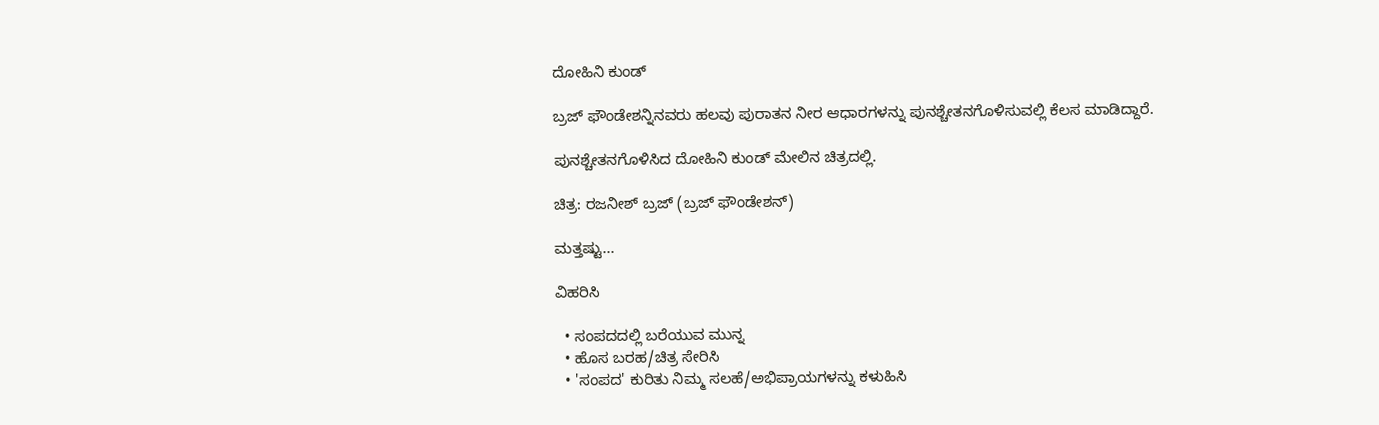ದೋಹಿನಿ ಕುಂಡ್

ಬ್ರಜ್ ಫೌಂಡೇಶನ್ನಿನವರು ಹಲವು ಪುರಾತನ ನೀರ ಆಧಾರಗಳನ್ನು ಪುನಶ್ಚೇತನಗೊಳಿಸುವಲ್ಲಿ ಕೆಲಸ ಮಾಡಿದ್ದಾರೆ.

ಪುನಶ್ಚೇತನಗೊಳಿಸಿದ ದೋಹಿನಿ ಕುಂಡ್ ಮೇಲಿನ ಚಿತ್ರದಲ್ಲಿ.

ಚಿತ್ರ: ರಜನೀಶ್ ಬ್ರಜ್ (ಬ್ರಜ್ ಫೌಂಡೇಶನ್)

ಮತ್ತಷ್ಟು...

ವಿಹರಿಸಿ

  • ಸಂಪದದಲ್ಲಿ ಬರೆಯುವ ಮುನ್ನ
  • ಹೊಸ ಬರಹ/ಚಿತ್ರ ಸೇರಿಸಿ
  • 'ಸಂಪದ' ಕುರಿತು ನಿಮ್ಮ ಸಲಹೆ/ಅಭಿಪ್ರಾಯಗಳನ್ನು ಕಳುಹಿಸಿ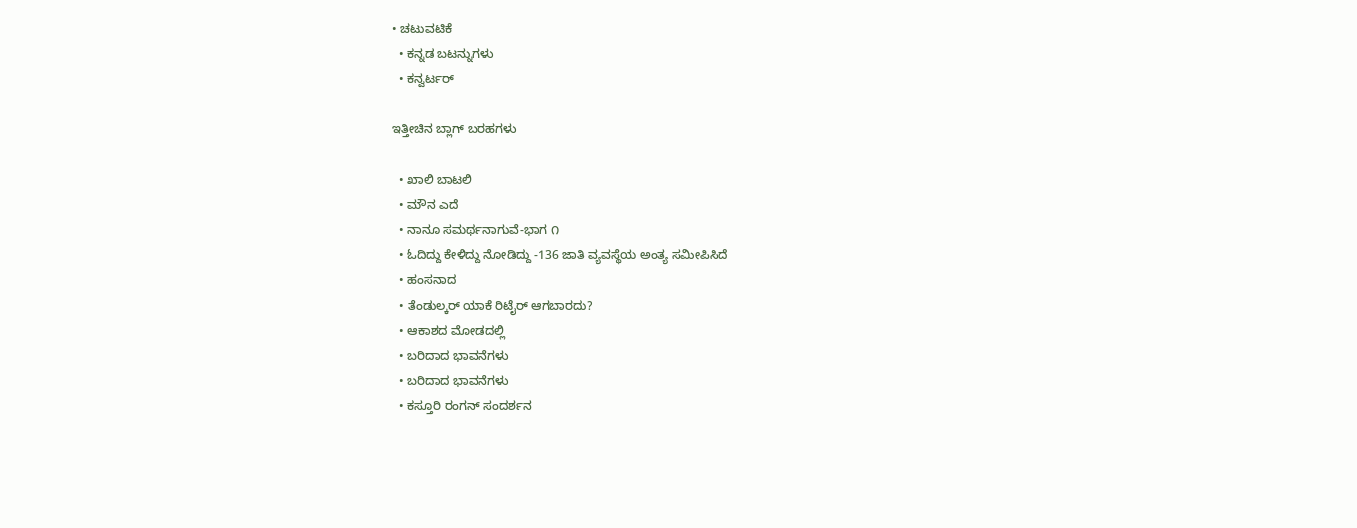• ಚಟುವಟಿಕೆ
  • ಕನ್ನಡ ಬಟನ್ನುಗಳು
  • ಕನ್ವರ್ಟರ್

ಇತ್ತೀಚಿನ ಬ್ಲಾಗ್ ಬರಹಗಳು

  • ಖಾಲಿ ಬಾಟಲಿ
  • ಮೌನ ಎದೆ
  • ನಾನೂ ಸಮರ್ಥನಾಗುವೆ-ಭಾಗ ೧
  • ಓದಿದ್ದು ಕೇಳಿದ್ದು ನೋಡಿದ್ದು -136 ಜಾತಿ ವ್ಯವಸ್ಥೆಯ ಅಂತ್ಯ ಸಮೀಪಿಸಿದೆ
  • ಹಂಸನಾದ
  • ತೆಂಡುಲ್ಕರ್ ಯಾಕೆ ರಿಟೈರ್ ಆಗಬಾರದು?
  • ಆಕಾಶದ ಮೋಡದಲ್ಲಿ
  • ಬರಿದಾದ ಭಾವನೆಗಳು
  • ಬರಿದಾದ ಭಾವನೆಗಳು
  • ಕಸ್ತೂರಿ ರಂಗನ್ ಸಂದರ್ಶನ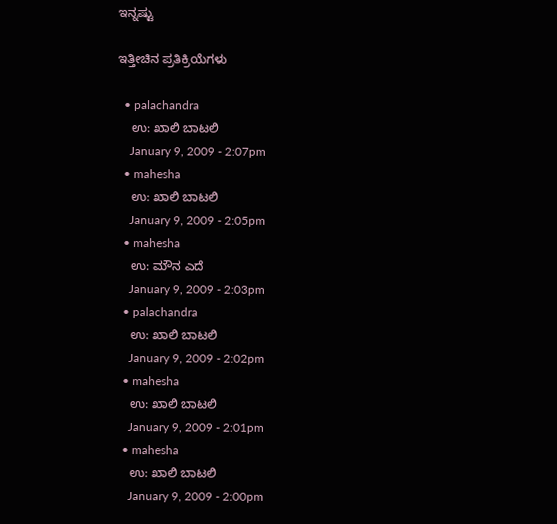ಇನ್ನಷ್ಟು

ಇತ್ತೀಚಿನ ಪ್ರತಿಕ್ರಿಯೆಗಳು

  • palachandra
    ಉ: ಖಾಲಿ ಬಾಟಲಿ
    January 9, 2009 - 2:07pm
  • mahesha
    ಉ: ಖಾಲಿ ಬಾಟಲಿ
    January 9, 2009 - 2:05pm
  • mahesha
    ಉ: ಮೌನ ಎದೆ
    January 9, 2009 - 2:03pm
  • palachandra
    ಉ: ಖಾಲಿ ಬಾಟಲಿ
    January 9, 2009 - 2:02pm
  • mahesha
    ಉ: ಖಾಲಿ ಬಾಟಲಿ
    January 9, 2009 - 2:01pm
  • mahesha
    ಉ: ಖಾಲಿ ಬಾಟಲಿ
    January 9, 2009 - 2:00pm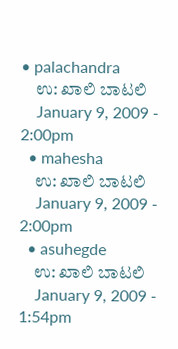• palachandra
    ಉ: ಖಾಲಿ ಬಾಟಲಿ
    January 9, 2009 - 2:00pm
  • mahesha
    ಉ: ಖಾಲಿ ಬಾಟಲಿ
    January 9, 2009 - 2:00pm
  • asuhegde
    ಉ: ಖಾಲಿ ಬಾಟಲಿ
    January 9, 2009 - 1:54pm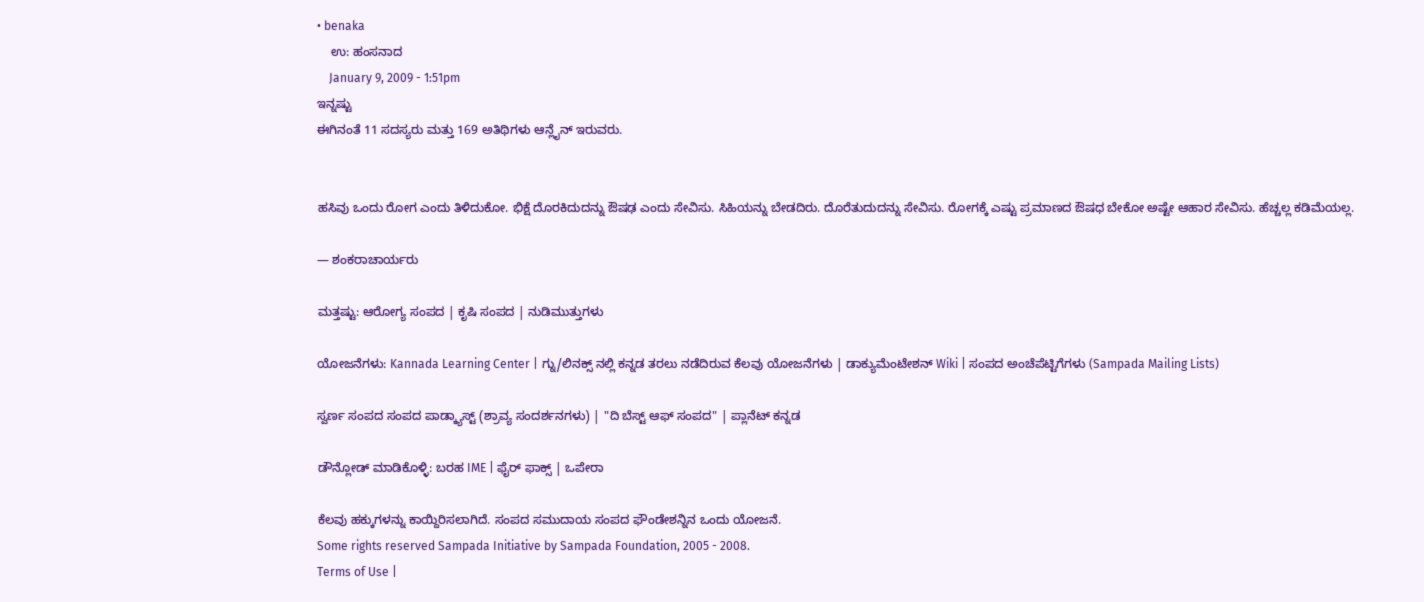• benaka
    ಉ: ಹಂಸನಾದ
    January 9, 2009 - 1:51pm
ಇನ್ನಷ್ಟು
ಈಗಿನಂತೆ 11 ಸದಸ್ಯರು ಮತ್ತು 169 ಅತಿಥಿಗಳು ಆನ್ಲೈನ್ ಇರುವರು.


ಹಸಿವು ಒಂದು ರೋಗ ಎಂದು ತಿಳಿದುಕೋ. ಭಿಕ್ಷೆ ದೊರಕಿದುದನ್ನು ಔಷಢ ಎಂದು ಸೇವಿಸು. ಸಿಹಿಯನ್ನು ಬೇಡದಿರು. ದೊರೆತುದುದನ್ನು ಸೇವಿಸು. ರೋಗಕ್ಕೆ ಎಷ್ಟು ಪ್ರಮಾಣದ ಔಷಧ ಬೇಕೋ ಅಷ್ಟೇ ಆಹಾರ ಸೇವಿಸು. ಹೆಚ್ಚಲ್ಲ ಕಡಿಮೆಯಲ್ಲ.

— ಶಂಕರಾಚಾರ್ಯರು

ಮತ್ತಷ್ಟು: ಆರೋಗ್ಯ ಸಂಪದ | ಕೃಷಿ ಸಂಪದ | ನುಡಿಮುತ್ತುಗಳು

ಯೋಜನೆಗಳು: Kannada Learning Center | ಗ್ನು/ಲಿನಕ್ಸ್ ನಲ್ಲಿ ಕನ್ನಡ ತರಲು ನಡೆದಿರುವ ಕೆಲವು ಯೋಜನೆಗಳು | ಡಾಕ್ಯುಮೆಂಟೇಶನ್ Wiki | ಸಂಪದ ಅಂಚೆಪೆಟ್ಟಿಗೆಗಳು (Sampada Mailing Lists)

ಸ್ವರ್ಣ ಸಂಪದ ಸಂಪದ ಪಾಡ್ಕ್ಯಾಸ್ಟ್ (ಶ್ರಾವ್ಯ ಸಂದರ್ಶನಗಳು) | "ದಿ ಬೆಸ್ಟ್ ಆಫ್ ಸಂಪದ" | ಪ್ಲಾನೆಟ್ ಕನ್ನಡ

ಡೌನ್ಲೋಡ್ ಮಾಡಿಕೊಳ್ಳಿ: ಬರಹ IME | ಫೈರ್ ಫಾಕ್ಸ್ | ಒಪೇರಾ

ಕೆಲವು ಹಕ್ಕುಗಳನ್ನು ಕಾಯ್ದಿರಿಸಲಾಗಿದೆ. ಸಂಪದ ಸಮುದಾಯ ಸಂಪದ ಫೌಂಡೇಶನ್ನಿನ ಒಂದು ಯೋಜನೆ.
Some rights reserved Sampada Initiative by Sampada Foundation, 2005 - 2008.
Terms of Use |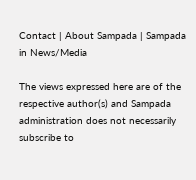Contact | About Sampada | Sampada in News/Media

The views expressed here are of the respective author(s) and Sampada administration does not necessarily subscribe to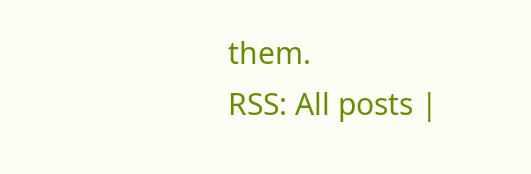them.
RSS: All posts |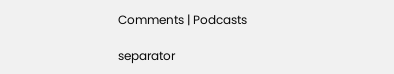Comments | Podcasts

separator